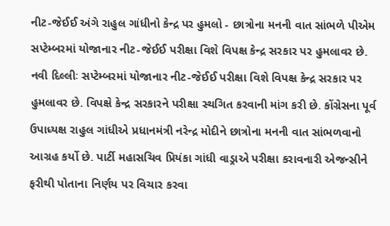નીટ-જેઈઈ અંગે રાહુલ ગાંધીનો કેન્દ્ર પર હુમલો - છાત્રોના મનની વાત સાંભળે પીએમ
સપ્ટેમ્બરમાં યોજાનાર નીટ-જેઈઈ પરીક્ષા વિશે વિપક્ષ કેન્દ્ર સરકાર પર હુમલાવર છે.
નવી દિલ્લીઃ સપ્ટેમ્બરમાં યોજાનાર નીટ-જેઈઈ પરીક્ષા વિશે વિપક્ષ કેન્દ્ર સરકાર પર હુમલાવર છે. વિપક્ષે કેન્દ્ર સરકારને પરીક્ષા સ્થગિત કરવાની માંગ કરી છે. કોંગ્રેસના પૂર્વ ઉપાધ્યક્ષ રાહુલ ગાંધીએ પ્રધાનમંત્રી નરેન્દ્ર મોદીને છાત્રોના મનની વાત સાંભળવાનો આગ્રહ કર્યો છે. પાર્ટી મહાસચિવ પ્રિયંકા ગાંધી વાડ્રાએ પરીક્ષા કરાવનારી એજન્સીને ફરીથી પોતાના નિર્ણય પર વિચાર કરવા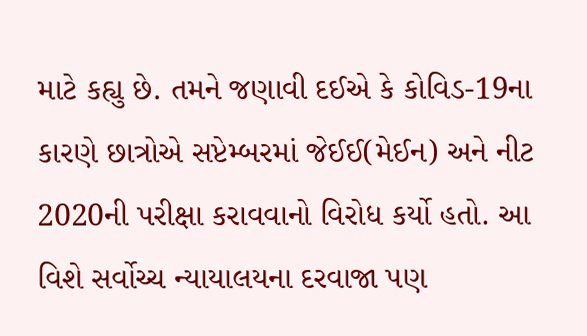માટે કહ્યુ છે. તમને જણાવી દઈએ કે કોવિડ-19ના કારણે છાત્રોએ સપ્ટેમ્બરમાં જેઈઈ(મેઈન) અને નીટ 2020ની પરીક્ષા કરાવવાનો વિરોધ કર્યો હતો. આ વિશે સર્વોચ્ચ ન્યાયાલયના દરવાજા પણ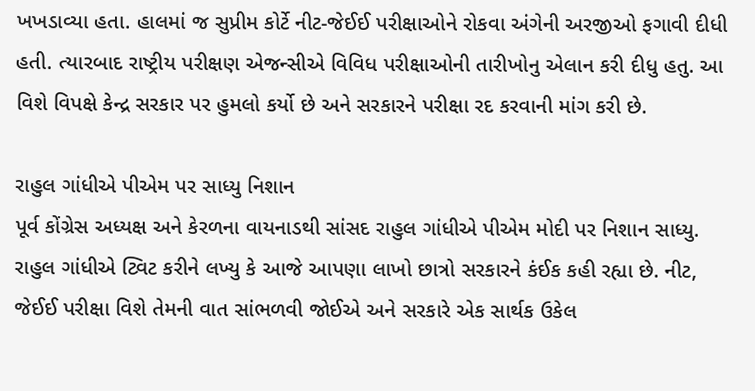ખખડાવ્યા હતા. હાલમાં જ સુપ્રીમ કોર્ટે નીટ-જેઈઈ પરીક્ષાઓને રોકવા અંગેની અરજીઓ ફગાવી દીધી હતી. ત્યારબાદ રાષ્ટ્રીય પરીક્ષણ એજન્સીએ વિવિધ પરીક્ષાઓની તારીખોનુ એલાન કરી દીધુ હતુ. આ વિશે વિપક્ષે કેન્દ્ર સરકાર પર હુમલો કર્યો છે અને સરકારને પરીક્ષા રદ કરવાની માંગ કરી છે.

રાહુલ ગાંધીએ પીએમ પર સાધ્યુ નિશાન
પૂર્વ કોંગ્રેસ અધ્યક્ષ અને કેરળના વાયનાડથી સાંસદ રાહુલ ગાંધીએ પીએમ મોદી પર નિશાન સાધ્યુ. રાહુલ ગાંધીએ ટ્વિટ કરીને લખ્યુ કે આજે આપણા લાખો છાત્રો સરકારને કંઈક કહી રહ્યા છે. નીટ, જેઈઈ પરીક્ષા વિશે તેમની વાત સાંભળવી જોઈએ અને સરકારે એક સાર્થક ઉકેલ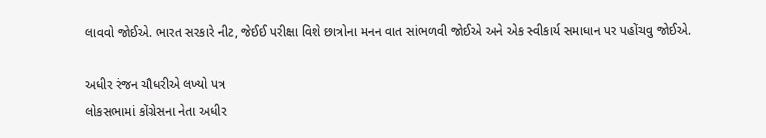લાવવો જોઈએ. ભારત સરકારે નીટ, જેઈઈ પરીક્ષા વિશે છાત્રોના મનન વાત સાંભળવી જોઈએ અને એક સ્વીકાર્ય સમાધાન પર પહોંચવુ જોઈએ.

અધીર રંજન ચૌધરીએ લખ્યો પત્ર
લોકસભામાં કોંગ્રેસના નેતા અધીર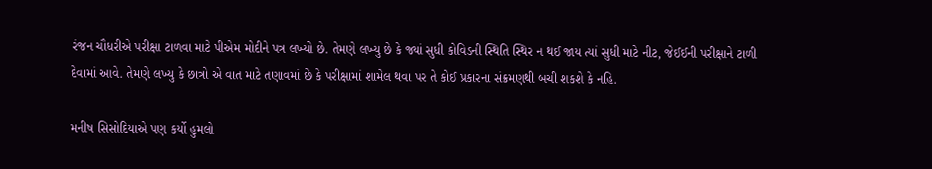રંજન ચૌધરીએ પરીક્ષા ટાળવા માટે પીએમ મોદીને પત્ર લખ્યો છે. તેમણે લખ્યુ છે કે જ્યાં સુધી કોવિડની સ્થિતિ સ્થિર ન થઈ જાય ત્યાં સુધી માટે નીટ, જેઈઈની પરીક્ષાને ટાળી દેવામાં આવે. તેમણે લખ્યુ કે છાત્રો એ વાત માટે તણાવમાં છે કે પરીક્ષામાં શામેલ થવા પર તે કોઈ પ્રકારના સંક્રમણથી બચી શકશે કે નહિ.

મનીષ સિસોદિયાએ પણ કર્યો હુમલો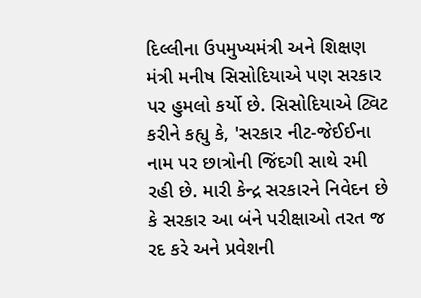દિલ્લીના ઉપમુખ્યમંત્રી અને શિક્ષણ મંત્રી મનીષ સિસોદિયાએ પણ સરકાર પર હુમલો કર્યો છે. સિસોદિયાએ ટ્વિટ કરીને કહ્યુ કે, 'સરકાર નીટ-જેઈઈના નામ પર છાત્રોની જિંદગી સાથે રમી રહી છે. મારી કેન્દ્ર સરકારને નિવેદન છે કે સરકાર આ બંને પરીક્ષાઓ તરત જ રદ કરે અને પ્રવેશની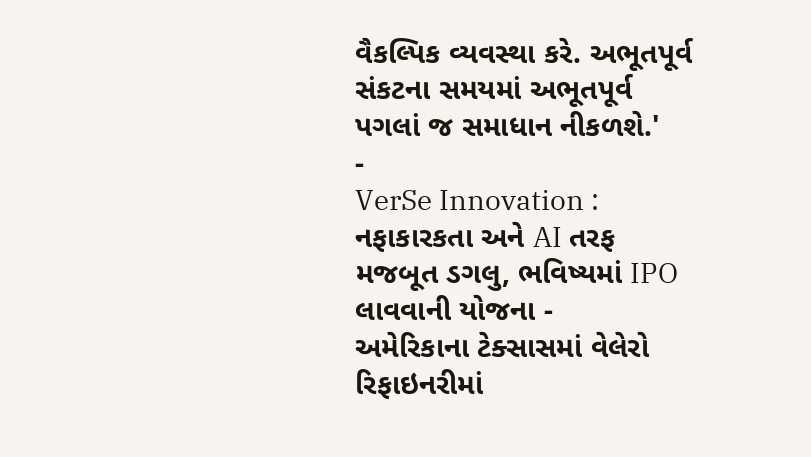વૈકલ્પિક વ્યવસ્થા કરે. અભૂતપૂર્વ સંકટના સમયમાં અભૂતપૂર્વ પગલાં જ સમાધાન નીકળશે.'
-
VerSe Innovation : નફાકારકતા અને AI તરફ મજબૂત ડગલુ, ભવિષ્યમાં IPO લાવવાની યોજના -
અમેરિકાના ટેક્સાસમાં વેલેરો રિફાઇનરીમાં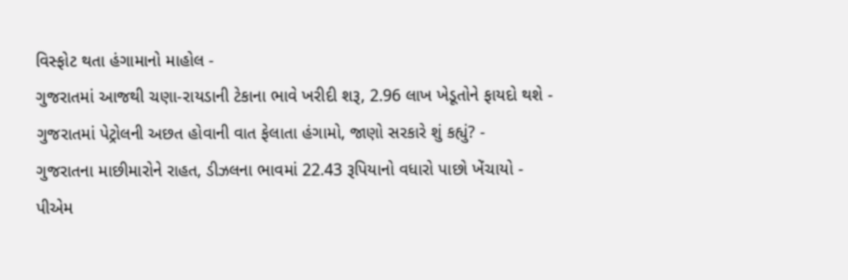વિસ્ફોટ થતા હંગામાનો માહોલ -
ગુજરાતમાં આજથી ચણા-રાયડાની ટેકાના ભાવે ખરીદી શરૂ, 2.96 લાખ ખેડૂતોને ફાયદો થશે -
ગુજરાતમાં પેટ્રોલની અછત હોવાની વાત ફેલાતા હંગામો, જાણો સરકારે શું કહ્યું? -
ગુજરાતના માછીમારોને રાહત, ડીઝલના ભાવમાં 22.43 રૂપિયાનો વધારો પાછો ખેંચાયો -
પીએમ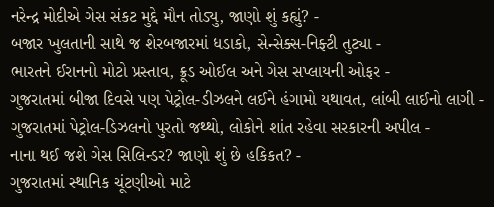નરેન્દ્ર મોદીએ ગેસ સંકટ મુદ્દે મૌન તોડ્યુ, જાણો શું કહ્યું? -
બજાર ખુલતાની સાથે જ શેરબજારમાં ધડાકો, સેન્સેક્સ-નિફ્ટી તુટ્યા -
ભારતને ઈરાનનો મોટો પ્રસ્તાવ, ક્રૂડ ઓઈલ અને ગેસ સપ્લાયની ઓફર -
ગુજરાતમાં બીજા દિવસે પણ પેટ્રોલ-ડીઝલને લઈને હંગામો યથાવત, લાંબી લાઈનો લાગી -
ગુજરાતમાં પેટ્રોલ-ડિઝલનો પુરતો જથ્થો, લોકોને શાંત રહેવા સરકારની અપીલ -
નાના થઈ જશે ગેસ સિલિન્ડર? જાણો શું છે હકિકત? -
ગુજરાતમાં સ્થાનિક ચૂંટણીઓ માટે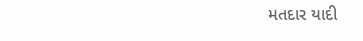મતદાર યાદી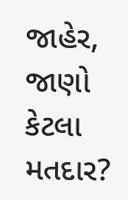જાહેર, જાણો કેટલા મતદાર?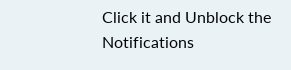Click it and Unblock the Notifications